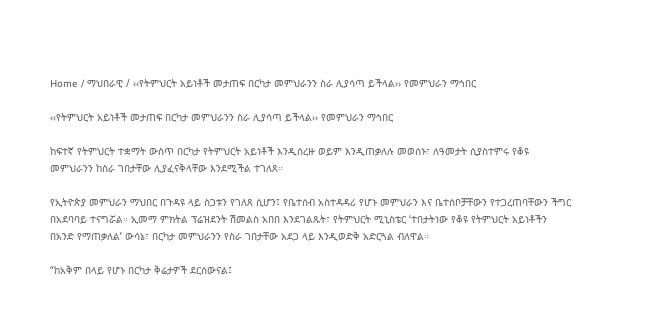Home / ማህበራዊ / ‹‹የትምህርት አይነቶች መታጠፍ በርካታ መምህራንን ስራ ሊያሳጣ ይችላል›› የመምህራን ማኅበር

‹‹የትምህርት አይነቶች መታጠፍ በርካታ መምህራንን ስራ ሊያሳጣ ይችላል›› የመምህራን ማኅበር

ከፍተኛ የትምህርት ተቋማት ውስጥ በርካታ የትምህርት አይነቶች እንዲሰረዙ ወይም እንዲጠቃለሉ መወሰኑ፣ ለዓመታት ሲያስተምሩ የቆዩ መምህራንን ከስራ ገበታቸው ሊያፈናቅላቸው እንደሚችል ተገለጸ።

የኢትዮጵያ መምህራን ማህበር በጉዳዩ ላይ ስጋቱን የገለጸ ሲሆን፤ የቤተሰብ አስተዳዳሪ የሆኑ መምህራን እና ቤተሰቦቻቸውን የተጋረጠባቸውን ችግር በአደባባይ ተናግሯል። ኢመማ ምክትል ፕሬዝደንት ሽመልስ አበበ እንደገልጹት፣ የትምህርት ሚኒስቴር ‘ተበታትነው የቆዩ የትምህርት አይነቶችን በአንድ የማጠቃለል’ ውሳኔ፣ በርካታ መምህራንን የስራ ገበታቸው አደጋ ላይ እንዲወድቅ አድርጓል ብለዋል።

“ከአቅም በላይ የሆኑ በርካታ ቅሬታዎች ደርሰውናል፤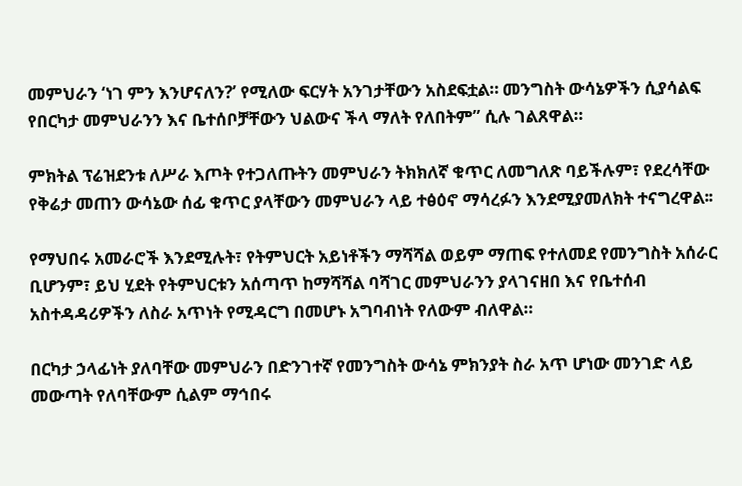መምህራን ‘ነገ ምን እንሆናለን?’ የሚለው ፍርሃት አንገታቸውን አስደፍቷል። መንግስት ውሳኔዎችን ሲያሳልፍ የበርካታ መምህራንን እና ቤተሰቦቻቸውን ህልውና ችላ ማለት የለበትም” ሲሉ ገልጸዋል።

ምክትል ፕሬዝደንቱ ለሥራ እጦት የተጋለጡትን መምህራን ትክክለኛ ቁጥር ለመግለጽ ባይችሉም፣ የደረሳቸው የቅሬታ መጠን ውሳኔው ሰፊ ቁጥር ያላቸውን መምህራን ላይ ተፅዕኖ ማሳረፉን እንደሚያመለክት ተናግረዋል፡፡

የማህበሩ አመራሮች እንደሚሉት፣ የትምህርት አይነቶችን ማሻሻል ወይም ማጠፍ የተለመደ የመንግስት አሰራር ቢሆንም፣ ይህ ሂደት የትምህርቱን አሰጣጥ ከማሻሻል ባሻገር መምህራንን ያላገናዘበ እና የቤተሰብ አስተዳዳሪዎችን ለስራ አጥነት የሚዳርግ በመሆኑ አግባብነት የለውም ብለዋል።

በርካታ ኃላፊነት ያለባቸው መምህራን በድንገተኛ የመንግስት ውሳኔ ምክንያት ስራ አጥ ሆነው መንገድ ላይ መውጣት የለባቸውም ሲልም ማኅበሩ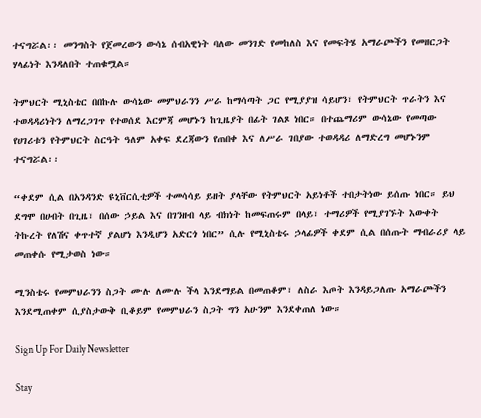ተናግሯል፡፡ መንግስት የጀመረውን ውሳኔ ሰብአዊነት ባለው መንገድ የመከለስ እና የመፍትሄ አማራጮችን የመዘርጋት ሃላፊነት እንዳለበት ተጠቁሟል።

ትምህርት ሚኒስቴር በበኩሉ ውሳኔው መምህራንን ሥራ ከማሳጣት ጋር የሚያያዝ ሳይሆን፣ የትምህርት ጥራትን እና ተወዳዳሪነትን ለማረጋገጥ የተወሰደ እርምጃ መሆኑን ከጊዜያት በፊት ገልጾ ነበር። በተጨማሪም ውሳኔው የመጣው የሀገሪቱን የትምህርት ስርዓት ዓለም አቀፍ ደረጃውን የጠበቀ እና ለሥራ ገበያው ተወዳዳሪ ለማድረግ መሆኑንም ተናግሯል፡፡

“ቀደም ሲል በአንዳንድ ዩኒቨርሲቲዎች ተመሳሳይ ይዘት ያላቸው የትምህርት አይነቶች ተበታትነው ይሰጡ ነበር። ይህ ደግሞ በሀብት በጊዜ፣ በሰው ኃይል እና በገንዘብ ላይ ብክነት ከመፍጠሩም በላይ፣ ተማሪዎች የሚያገኙት እውቀት ትኩረት የለሽና ቀጥተኛ ያልሆነ እንዲሆን አድርጎ ነበር” ሲሉ የሚኒስቴሩ ኃላፊዎች ቀደም ሲል በሰጡት ማብራሪያ ላይ መጠቀሱ የሚታወስ ነው።

ሚንስቴሩ የመምህራንን ስጋት ሙሉ ለሙሉ ችላ እንደማይል በመጠቆም፣ ለስራ እጦት እንዳይጋለጡ አማራጮችን እንደሚጠቀም ሲያስታውቅ ቢቆይም የመምህራን ስጋት ግን አሁንም እንደቀጠለ ነው።

Sign Up For Daily Newsletter

Stay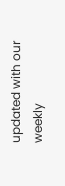updated with our weekly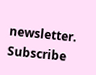newsletter. Subscribe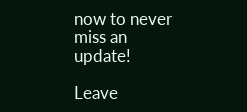now to never miss an update!

Leave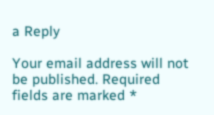a Reply

Your email address will not be published. Required fields are marked *